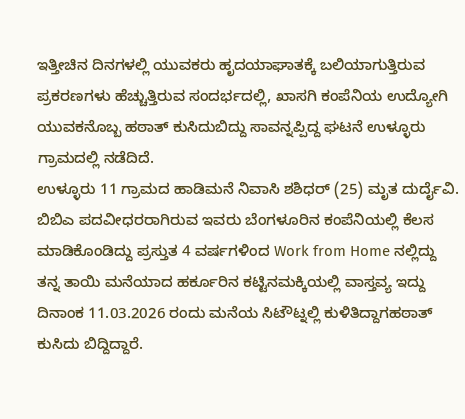ಇತ್ತೀಚಿನ ದಿನಗಳಲ್ಲಿ ಯುವಕರು ಹೃದಯಾಘಾತಕ್ಕೆ ಬಲಿಯಾಗುತ್ತಿರುವ ಪ್ರಕರಣಗಳು ಹೆಚ್ಚುತ್ತಿರುವ ಸಂದರ್ಭದಲ್ಲಿ, ಖಾಸಗಿ ಕಂಪೆನಿಯ ಉದ್ಯೋಗಿ ಯುವಕನೊಬ್ಬ ಹಠಾತ್ ಕುಸಿದುಬಿದ್ದು ಸಾವನ್ನಪ್ಪಿದ್ದ ಘಟನೆ ಉಳ್ಳೂರು ಗ್ರಾಮದಲ್ಲಿ ನಡೆದಿದೆ.
ಉಳ್ಳೂರು 11 ಗ್ರಾಮದ ಹಾಡಿಮನೆ ನಿವಾಸಿ ಶಶಿಧರ್ (25) ಮೃತ ದುರ್ದೈವಿ. ಬಿಬಿಎ ಪದವೀಧರರಾಗಿರುವ ಇವರು ಬೆಂಗಳೂರಿನ ಕಂಪೆನಿಯಲ್ಲಿ ಕೆಲಸ ಮಾಡಿಕೊಂಡಿದ್ದು ಪ್ರಸ್ತುತ 4 ವರ್ಷಗಳಿಂದ Work from Home ನಲ್ಲಿದ್ದು ತನ್ನ ತಾಯಿ ಮನೆಯಾದ ಹರ್ಕೂರಿನ ಕಟ್ಟಿನಮಕ್ಕಿಯಲ್ಲಿ ವಾಸ್ತವ್ಯ ಇದ್ದು ದಿನಾಂಕ 11.03.2026 ರಂದು ಮನೆಯ ಸಿಟೌಟ್ನಲ್ಲಿ ಕುಳಿತಿದ್ದಾಗಹಠಾತ್ ಕುಸಿದು ಬಿದ್ದಿದ್ದಾರೆ.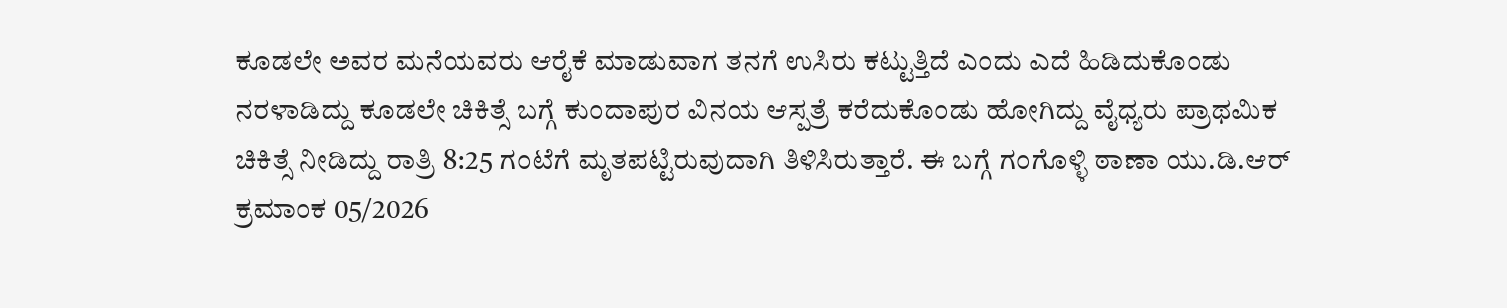ಕೂಡಲೇ ಅವರ ಮನೆಯವರು ಆರೈಕೆ ಮಾಡುವಾಗ ತನಗೆ ಉಸಿರು ಕಟ್ಟುತ್ತಿದೆ ಎಂದು ಎದೆ ಹಿಡಿದುಕೊಂಡು ನರಳಾಡಿದ್ದು ಕೂಡಲೇ ಚಿಕಿತ್ಸೆ ಬಗ್ಗೆ ಕುಂದಾಪುರ ವಿನಯ ಆಸ್ಪತ್ರೆ ಕರೆದುಕೊಂಡು ಹೋಗಿದ್ದು ವೈಧ್ಯರು ಪ್ರಾಥಮಿಕ ಚಿಕಿತ್ಸೆ ನೀಡಿದ್ದು ರಾತ್ರಿ 8:25 ಗಂಟೆಗೆ ಮೃತಪಟ್ಟಿರುವುದಾಗಿ ತಿಳಿಸಿರುತ್ತಾರೆ. ಈ ಬಗ್ಗೆ ಗಂಗೊಳ್ಳಿ ಠಾಣಾ ಯು.ಡಿ.ಆರ್ ಕ್ರಮಾಂಕ 05/2026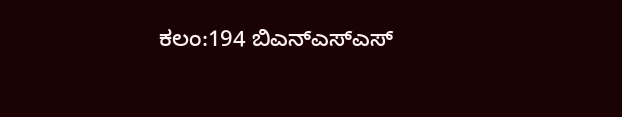ಕಲಂ:194 ಬಿಎನ್ಎಸ್ಎಸ್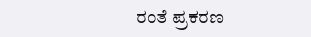ರಂತೆ ಪ್ರಕರಣ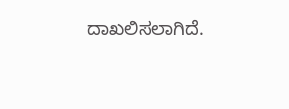ದಾಖಲಿಸಲಾಗಿದೆ.